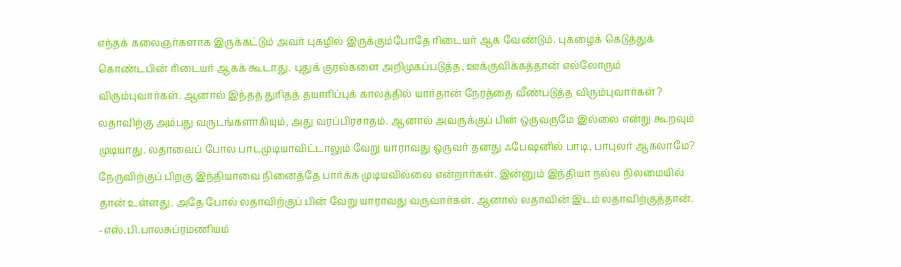எந்தக் கலைஞர்களாக இருக்கட்டும் அவர் புகழில் இருக்கும்போதே ரிடையர் ஆக வேண்டும். புகழைக் கெடுத்துக் கொண்டபின் ரிடையர் ஆகக் கூடாது. புதுக் குரல்களை அறிமுகப்படுத்த, ஊக்குவிக்கத்தான் எல்லோரும் விரும்புவார்கள். ஆனால் இந்தத் துரிதத் தயாரிப்புக் காலத்தில் யார்தான் நேரத்தை வீண்படுத்த விரும்புவார்கள்? லதாவிற்கு அம்பது வருடங்களாகியும், அது வரப்பிரசாதம். ஆனால் அவருக்குப் பின் ஒருவருமே இல்லை என்று கூறவும் முடியாது. லதாவைப் போல பாடமுடியாவிட்டாலும் வேறு யாராவது ஒருவர் தனது ஃபேஷனில் பாடி, பாபுலர் ஆகலாமே?
நேருவிற்குப் பிறகு இந்தியாவை நினைத்தே பார்க்க முடியவில்லை என்றார்கள். இன்னும் இந்தியா நல்ல நிலமையில் தான் உள்ளது. அதே போல் லதாவிற்குப் பின் வேறு யாராவது வருவார்கள். ஆனால் லதாவின் இடம் லதாவிற்குத்தான்.
-எஸ்.பி.பாலசுப்ரமணியம்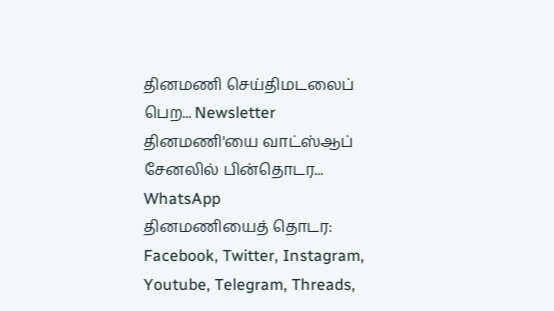தினமணி செய்திமடலைப் பெற... Newsletter
தினமணி'யை வாட்ஸ்ஆப் சேனலில் பின்தொடர... WhatsApp
தினமணியைத் தொடர: Facebook, Twitter, Instagram, Youtube, Telegram, Threads,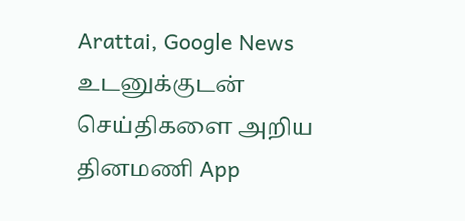Arattai, Google News
உடனுக்குடன் செய்திகளை அறிய தினமணி App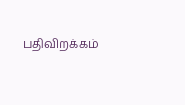பதிவிறக்கம்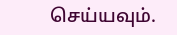செய்யவும்.